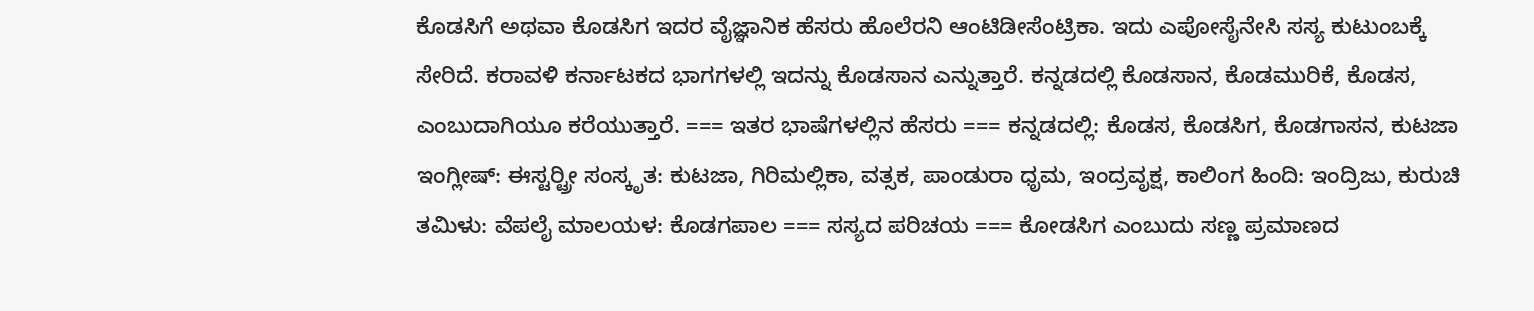ಕೊಡಸಿಗೆ ಅಥವಾ ಕೊಡಸಿಗ ಇದರ ವೈಜ್ಞಾನಿಕ ಹೆಸರು ಹೊಲೆರನಿ ಆಂಟಿಡೀಸೆಂಟ್ರಿಕಾ. ಇದು ಎಪೋಸೈನೇಸಿ ಸಸ್ಯ ಕುಟುಂಬಕ್ಕೆ ಸೇರಿದೆ. ಕರಾವಳಿ ಕರ್ನಾಟಕದ ಭಾಗಗಳಲ್ಲಿ ಇದನ್ನು ಕೊಡಸಾನ ಎನ್ನುತ್ತಾರೆ. ಕನ್ನಡದಲ್ಲಿ ಕೊಡಸಾನ, ಕೊಡಮುರಿಕೆ, ಕೊಡಸ, ಎಂಬುದಾಗಿಯೂ ಕರೆಯುತ್ತಾರೆ. === ಇತರ ಭಾಷೆಗಳಲ್ಲಿನ ಹೆಸರು === ಕನ್ನಡದಲ್ಲಿ: ಕೊಡಸ, ಕೊಡಸಿಗ, ಕೊಡಗಾಸನ, ಕುಟಜಾ ಇಂಗ್ಲೀಷ್: ಈಸ್ಟರ್‍ಟ್ರೀ ಸಂಸ್ಕೃತ: ಕುಟಜಾ, ಗಿರಿಮಲ್ಲಿಕಾ, ವತ್ಸಕ, ಪಾಂಡುರಾ ಧೃಮ, ಇಂದ್ರವೃಕ್ಷ, ಕಾಲಿಂಗ ಹಿಂದಿ: ಇಂದ್ರಿಜು, ಕುರುಚಿ ತಮಿಳು: ವೆಪಲೈ ಮಾಲಯಳ: ಕೊಡಗಪಾಲ === ಸಸ್ಯದ ಪರಿಚಯ === ಕೋಡಸಿಗ ಎಂಬುದು ಸಣ್ಣ ಪ್ರಮಾಣದ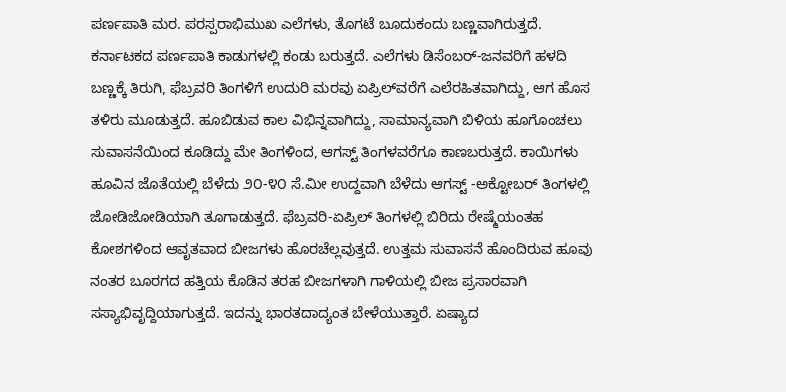ಪರ್ಣಪಾತಿ ಮರ. ಪರಸ್ಪರಾಭಿಮುಖ ಎಲೆಗಳು, ತೊಗಟೆ ಬೂದುಕಂದು ಬಣ್ಣವಾಗಿರುತ್ತದೆ. ಕರ್ನಾಟಕದ ಪರ್ಣಪಾತಿ ಕಾಡುಗಳಲ್ಲಿ ಕಂಡು ಬರುತ್ತದೆ. ಎಲೆಗಳು ಡಿಸೆಂಬರ್-ಜನವರಿಗೆ ಹಳದಿ ಬಣ್ಣಕ್ಕೆ ತಿರುಗಿ, ಫೆಬ್ರವರಿ ತಿಂಗಳಿಗೆ ಉದುರಿ ಮರವು ಏಪ್ರಿಲ್‍ವರೆಗೆ ಎಲೆರಹಿತವಾಗಿದ್ದು, ಆಗ ಹೊಸ ತಳಿರು ಮೂಡುತ್ತದೆ. ಹೂಬಿಡುವ ಕಾಲ ವಿಭಿನ್ನವಾಗಿದ್ದು, ಸಾಮಾನ್ಯವಾಗಿ ಬಿಳಿಯ ಹೂಗೊಂಚಲು ಸುವಾಸನೆಯಿಂದ ಕೂಡಿದ್ದು ಮೇ ತಿಂಗಳಿಂದ, ಆಗಸ್ಟ್ ತಿಂಗಳವರೆಗೂ ಕಾಣಬರುತ್ತದೆ. ಕಾಯಿಗಳು ಹೂವಿನ ಜೊತೆಯಲ್ಲಿ ಬೆಳೆದು ೨೦-೪೦ ಸೆ.ಮೀ ಉದ್ದವಾಗಿ ಬೆಳೆದು ಆಗಸ್ಟ್ -ಅಕ್ಟೋಬರ್ ತಿಂಗಳಲ್ಲಿ ಜೋಡಿಜೋಡಿಯಾಗಿ ತೂಗಾಡುತ್ತದೆ. ಫೆಬ್ರವರಿ-ಏಪ್ರಿಲ್ ತಿಂಗಳಲ್ಲಿ ಬಿರಿದು ರೇಷ್ಮೆಯಂತಹ ಕೋಶಗಳಿಂದ ಆವೃತವಾದ ಬೀಜಗಳು ಹೊರಚೆಲ್ಲವುತ್ತದೆ. ಉತ್ತಮ ಸುವಾಸನೆ ಹೊಂದಿರುವ ಹೂವು ನಂತರ ಬೂರಗದ ಹತ್ತಿಯ ಕೊಡಿನ ತರಹ ಬೀಜಗಳಾಗಿ ಗಾಳಿಯಲ್ಲಿ ಬೀಜ ಪ್ರಸಾರವಾಗಿ ಸಸ್ಯಾಭಿವೃದ್ದಿಯಾಗುತ್ತದೆ. ಇದನ್ನು ಭಾರತದಾದ್ಯಂತ ಬೇಳೆಯುತ್ತಾರೆ. ಏಷ್ಯಾದ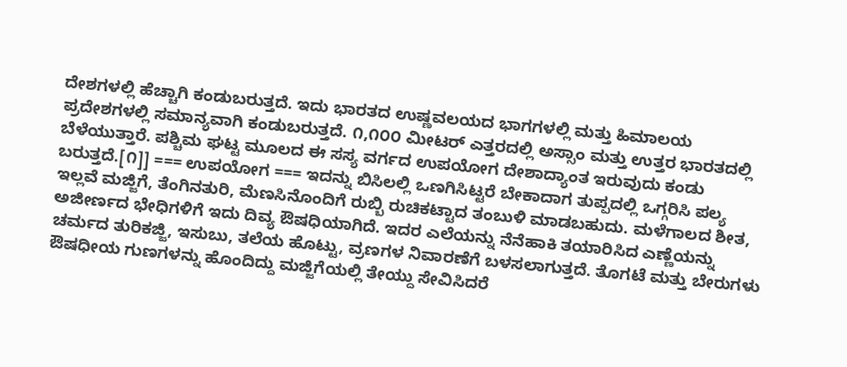ದೇಶಗಳಲ್ಲಿ ಹೆಚ್ಚಾಗಿ ಕಂಡುಬರುತ್ತದೆ. ಇದು ಭಾರತದ ಉಷ್ಣವಲಯದ ಭಾಗಗಳಲ್ಲಿ ಮತ್ತು ಹಿಮಾಲಯ ಪ್ರದೇಶಗಳಲ್ಲಿ ಸಮಾನ್ಯವಾಗಿ ಕಂಡುಬರುತ್ತದೆ. ೧,೧೦೦ ಮೀಟರ್ ಎತ್ತರದಲ್ಲಿ ಅಸ್ಸಾಂ ಮತ್ತು ಉತ್ತರ ಭಾರತದಲ್ಲಿ ಬೆಳೆಯುತ್ತಾರೆ. ಪಶ್ಚಿಮ ಘಟ್ಟ ಮೂಲದ ಈ ಸಸ್ಯ ವರ್ಗದ ಉಪಯೋಗ ದೇಶಾದ್ಯಾಂತ ಇರುವುದು ಕಂಡು ಬರುತ್ತದೆ.[೧]] === ಉಪಯೋಗ === ಇದನ್ನು ಬಿಸಿಲಲ್ಲಿ ಒಣಗಿಸಿಟ್ಟರೆ ಬೇಕಾದಾಗ ತುಪ್ಪದಲ್ಲಿ ಒಗ್ಗರಿಸಿ ಪಲ್ಯ ಇಲ್ಲವೆ ಮಜ್ಜಿಗೆ, ತೆಂಗಿನತುರಿ, ಮೆಣಸಿನೊಂದಿಗೆ ರುಬ್ಬಿ ರುಚಿಕಟ್ಟಾದ ತಂಬುಳಿ ಮಾಡಬಹುದು. ಮಳೆಗಾಲದ ಶೀತ, ಅಜೀರ್ಣದ ಭೇಧಿಗಳಿಗೆ ಇದು ದಿವ್ಯ ಔಷಧಿಯಾಗಿದೆ. ಇದರ ಎಲೆಯನ್ನು ನೆನೆಹಾಕಿ ತಯಾರಿಸಿದ ಎಣ್ಣೆಯನ್ನು ಚರ್ಮದ ತುರಿಕಜ್ಜಿ, ಇಸುಬು, ತಲೆಯ ಹೊಟ್ಟು, ವ್ರಣಗಳ ನಿವಾರಣೆಗೆ ಬಳಸಲಾಗುತ್ತದೆ. ತೊಗಟೆ ಮತ್ತು ಬೇರುಗಳು ಔಷಧೀಯ ಗುಣಗಳನ್ನು ಹೊಂದಿದ್ದು ಮಜ್ಜಿಗೆಯಲ್ಲಿ ತೇಯ್ದು ಸೇವಿಸಿದರೆ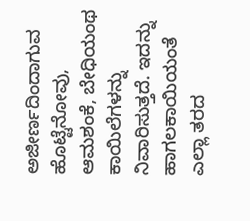ಅಜೀರ್ಣದಿಂದಾಗುವ ಹೊಟ್ಟೆನೋವು, ಆಮಶಂಕೆ, ಬೇಧಿಯಂಥ ಕಾಯಿಲೆಗಳನ್ನು ನಿವಾರಿಸುತ್ತದೆ. ಇದನ್ನು ಹಾಗಲಕಾಯಿಯಂತೆ ಎಲ್ಲಾ ತರದ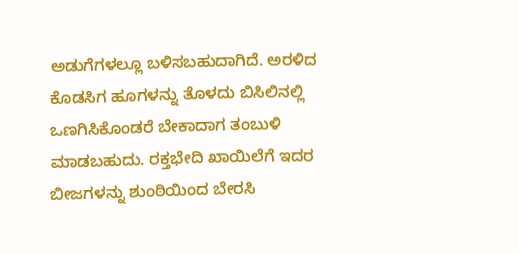ಅಡುಗೆಗಳಲ್ಲೂ ಬಳಿಸಬಹುದಾಗಿದೆ. ಅರಳಿದ ಕೊಡಸಿಗ ಹೂಗಳನ್ನು ತೊಳದು ಬಿಸಿಲಿನಲ್ಲಿ ಒಣಗಿಸಿಕೊಂಡರೆ ಬೇಕಾದಾಗ ತಂಬುಳಿ ಮಾಡಬಹುದು. ರಕ್ತಭೇದಿ ಖಾಯಿಲೆಗೆ ಇದರ ಬೀಜಗಳನ್ನು ಶುಂಠಿಯಿಂದ ಬೇರಸಿ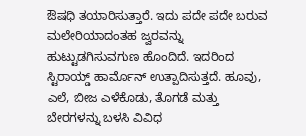ಔಷಧಿ ತಯಾರಿಸುತ್ತಾರೆ. ಇದು ಪದೇ ಪದೇ ಬರುವ ಮಲೇರಿಯಾದಂತಹ ಜ್ವರವನ್ನು ಹುಟ್ಟುಡಗಿಸುವಗುಣ ಹೊಂದಿದೆ. ಇದರಿಂದ ಸ್ಟಿರಾಯ್ಡ್ ಹಾರ್ಮೊನ್ ಉತ್ಪಾದಿಸುತ್ತದೆ. ಹೂವು, ಎಲೆ, ಬೀಜ ಎಳೆಕೊಡು, ತೊಗಡೆ ಮತ್ತು ಬೇರಗಳನ್ನು ಬಳಸಿ ವಿವಿಧ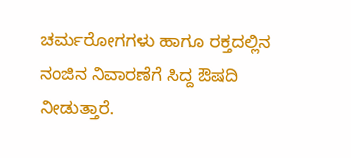ಚರ್ಮರೋಗಗಳು ಹಾಗೂ ರಕ್ತದಲ್ಲಿನ ನಂಜಿನ ನಿವಾರಣೆಗೆ ಸಿದ್ದ ಔಷದಿ ನೀಡುತ್ತಾರೆ.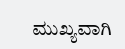ಮುಖ್ಯವಾಗಿ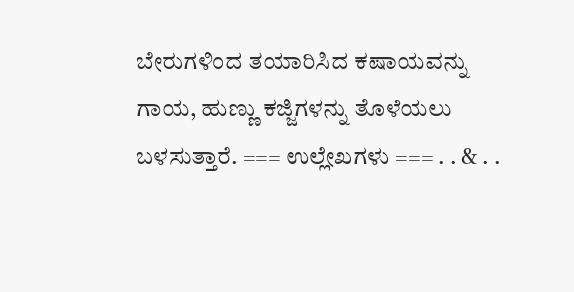ಬೇರುಗಳಿಂದ ತಯಾರಿಸಿದ ಕಷಾಯವನ್ನು ಗಾಯ, ಹುಣ್ಣು ಕಜ್ಜಿಗಳನ್ನು ತೊಳೆಯಲು ಬಳಸುತ್ತಾರೆ. === ಉಲ್ಲೇಖಗಳು === . . & . .